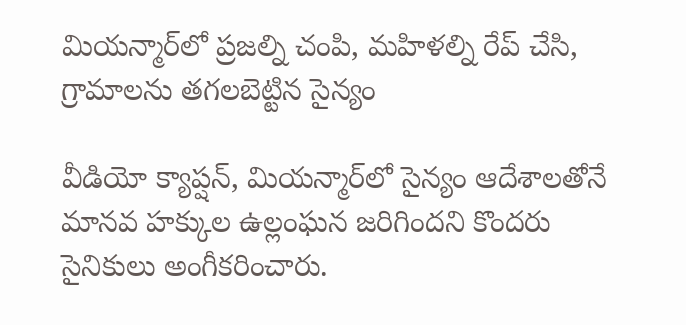మియన్మార్‌లో ప్రజల్ని చంపి, మహిళల్ని రేప్ చేసి, గ్రామాలను తగలబెట్టిన సైన్యం

వీడియో క్యాప్షన్, మియన్మార్‌లో సైన్యం ఆదేశాలతోనే మానవ హక్కుల ఉల్లంఘన జరిగిందని కొందరు సైనికులు అంగీకరించారు.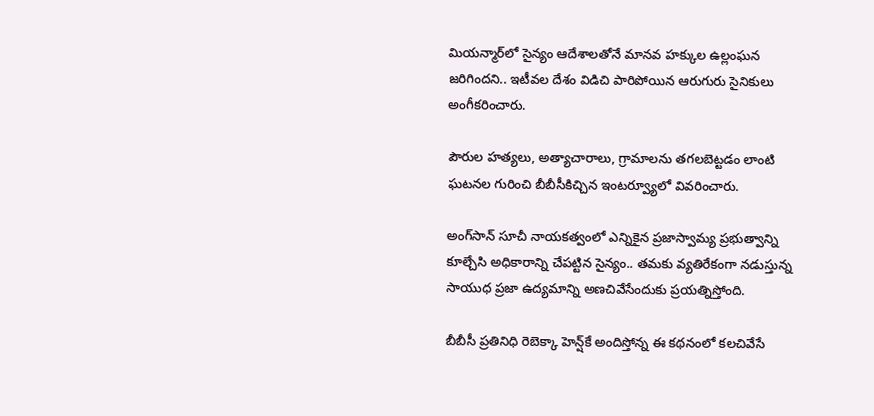మియన్మార్‌లో సైన్యం ఆదేశాలతోనే మానవ హక్కుల ఉల్లంఘన జరిగిందని.. ఇటీవల దేశం విడిచి పారిపోయిన ఆరుగురు సైనికులు అంగీకరించారు.

పౌరుల హత్యలు, అత్యాచారాలు, గ్రామాలను తగలబెట్టడం లాంటి ఘటనల గురించి బీబీసీకిచ్చిన ఇంటర్వ్యూలో వివరించారు.

అంగ్‌సాన్ సూచీ నాయకత్వంలో ఎన్నికైన ప్రజాస్వామ్య ప్రభుత్వాన్ని కూల్చేసి అధికారాన్ని చేపట్టిన సైన్యం.. తమకు వ్యతిరేకంగా నడుస్తున్న సాయుధ ప్రజా ఉద్యమాన్ని అణచివేసేందుకు ప్రయత్నిస్తోంది.

బీబీసీ ప్రతినిధి రెబెక్కా హెన్ష్‌కే అందిస్తోన్న ఈ కథనంలో కలచివేసే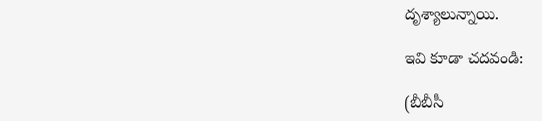దృశ్యాలున్నాయి.

ఇవి కూడా చదవండి:

(బీబీసీ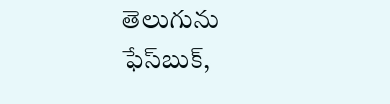తెలుగును ఫేస్‌బుక్,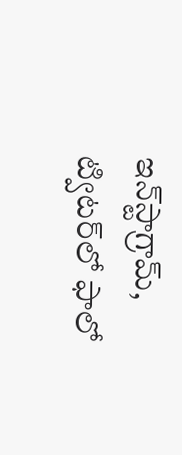ఇన్‌స్టాగ్రామ్‌, ట్విటర్‌లో ఫాలో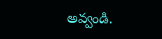అవ్వండి.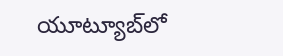యూట్యూబ్‌లో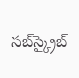సబ్‌స్క్రైబ్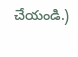చేయండి.)